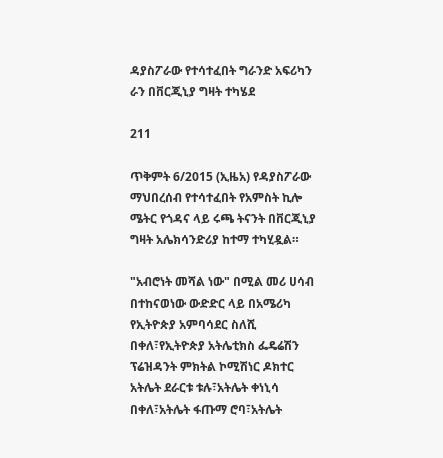ዳያስፖራው የተሳተፈበት ግራንድ አፍሪካን ራን በቨርጂኒያ ግዛት ተካሄደ

211

ጥቅምት 6/2015 (ኢዜአ) የዳያስፖራው ማህበረሰብ የተሳተፈበት የአምስት ኪሎ ሜትር የጎዳና ላይ ሩጫ ትናንት በቨርጂኒያ ግዛት አሌክሳንድሪያ ከተማ ተካሂዷል።

"አብሮነት መሻል ነው" በሚል መሪ ሀሳብ በተከናወነው ውድድር ላይ በአሜሪካ የኢትዮጵያ አምባሳደር ስለሺ በቀለ፣የኢትዮጵያ አትሌቲክስ ፌዴሬሽን ፕሬዝዳንት ምክትል ኮሚሽነር ዶክተር አትሌት ደራርቱ ቱሉ፣አትሌት ቀነኒሳ በቀለ፣አትሌት ፋጡማ ሮባ፣አትሌት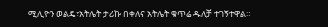ሚሊዮን ወልዴ፣አትሌት ታሪኩ በቀለና አትሌት ቁጥሬ ዱለቻ ተገኝተዋል።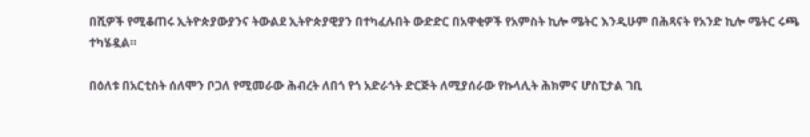በሺዎች የሚቆጠሩ ኢትዮጵያውያንና ትውልደ ኢትዮጵያዊያን በተካፈሉበት ውድድር በአዋቂዎች የአምስት ኪሎ ሜትር እንዲሁም በሕጻናት የአንድ ኪሎ ሜትር ሩጫ ተካሄዷል።

በዕለቱ በአርቲስት ሰለሞን ቦጋለ የሚመራው ሕብረት ለበጎ የጎ አድራጎት ድርጅት ለሚያሰራው የኩላሊት ሕክምና ሆስፒታል ገቢ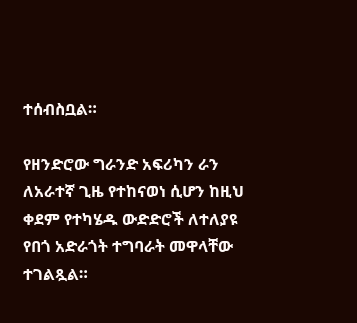ተሰብስቧል።

የዘንድሮው ግራንድ አፍሪካን ራን ለአራተኛ ጊዜ የተከናወነ ሲሆን ከዚህ ቀደም የተካሄዱ ውድድሮች ለተለያዩ የበጎ አድራጎት ተግባራት መዋላቸው ተገልጿል።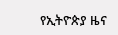የኢትዮጵያ ዜና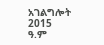አገልግሎት
2015
ዓ.ም